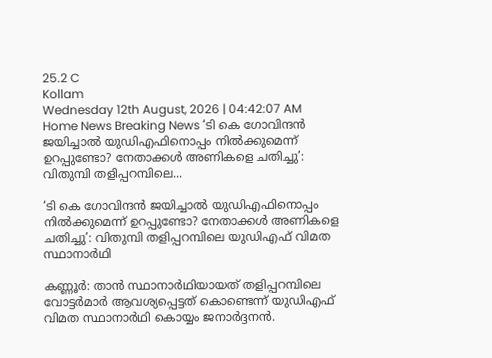25.2 C
Kollam
Wednesday 12th August, 2026 | 04:42:07 AM
Home News Breaking News ‘ടി കെ ഗോവിന്ദൻ ജയിച്ചാൽ യുഡിഎഫിനൊപ്പം നിൽക്കുമെന്ന് ഉറപ്പുണ്ടോ? നേതാക്കൾ അണികളെ ചതിച്ചു’: വിതുമ്പി തളിപ്പറമ്പിലെ...

‘ടി കെ ഗോവിന്ദൻ ജയിച്ചാൽ യുഡിഎഫിനൊപ്പം നിൽക്കുമെന്ന് ഉറപ്പുണ്ടോ? നേതാക്കൾ അണികളെ ചതിച്ചു’: വിതുമ്പി തളിപ്പറമ്പിലെ യുഡിഎഫ് വിമത സ്ഥാനാർഥി

കണ്ണൂർ: താൻ സ്ഥാനാർഥിയായത് തളിപ്പറമ്പിലെ വോട്ടർമാർ ആവശ്യപ്പെട്ടത് കൊണ്ടെന്ന് യുഡിഎഫ് വിമത സ്ഥാനാർഥി കൊയ്യം ജനാർദ്ദനൻ.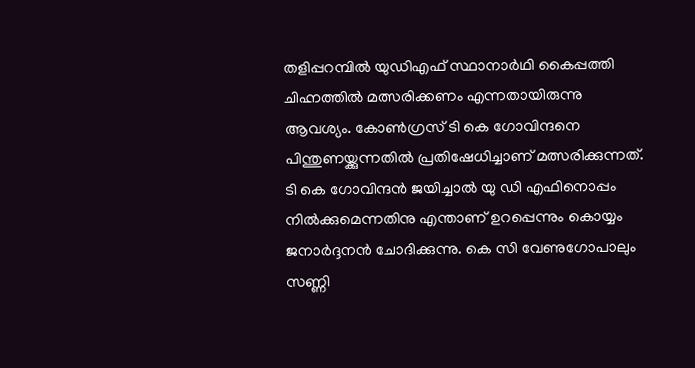തളിപ്പറമ്പിൽ യുഡിഎഫ് സ്ഥാനാർഥി കൈപ്പത്തി ചിഹ്നത്തിൽ മത്സരിക്കണം എന്നതായിരുന്നു ആവശ്യം. കോണ്‍ഗ്രസ് ടി കെ ഗോവിന്ദനെ പിന്തുണയ്ക്കുന്നതിൽ പ്രതിഷേധിച്ചാണ് മത്സരിക്കുന്നത്. ടി കെ ഗോവിന്ദൻ ജയിച്ചാൽ യു ഡി എഫിനൊപ്പം നിൽക്കുമെന്നതിനു എന്താണ് ഉറപ്പെന്നും കൊയ്യം ജനാർദ്ദനൻ ചോദിക്കുന്നു. കെ സി വേണുഗോപാലും സണ്ണി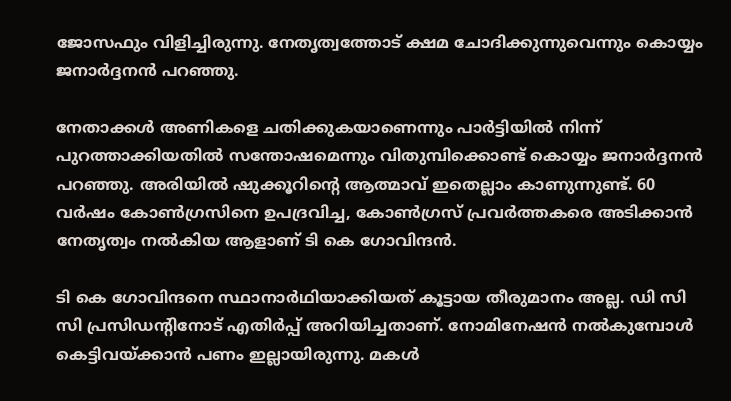ജോസഫും വിളിച്ചിരുന്നു. നേതൃത്വത്തോട് ക്ഷമ ചോദിക്കുന്നുവെന്നും കൊയ്യം ജനാർദ്ദനൻ പറഞ്ഞു.

നേതാക്കൾ അണികളെ ചതിക്കുകയാണെന്നും പാർട്ടിയിൽ നിന്ന് പുറത്താക്കിയതിൽ സന്തോഷമെന്നും വിതുമ്പിക്കൊണ്ട് കൊയ്യം ജനാർദ്ദനൻ പറഞ്ഞു. അരിയിൽ ഷുക്കൂറിന്‍റെ ആത്മാവ് ഇതെല്ലാം കാണുന്നുണ്ട്. 60 വർഷം കോൺഗ്രസിനെ ഉപദ്രവിച്ച, കോൺഗ്രസ്‌ പ്രവർത്തകരെ അടിക്കാൻ നേതൃത്വം നൽകിയ ആളാണ് ടി കെ ഗോവിന്ദൻ.

ടി കെ ഗോവിന്ദനെ സ്ഥാനാർഥിയാക്കിയത് കൂട്ടായ തീരുമാനം അല്ല. ഡി സി സി പ്രസിഡന്റിനോട് എതിർപ്പ് അറിയിച്ചതാണ്. നോമിനേഷൻ നൽകുമ്പോൾ കെട്ടിവയ്ക്കാൻ പണം ഇല്ലായിരുന്നു. മകൾ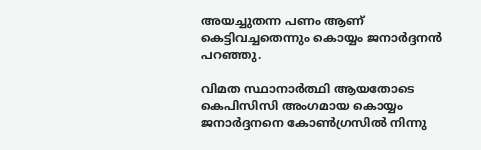അയച്ചുതന്ന പണം ആണ് കെട്ടിവച്ചതെന്നും കൊയ്യം ജനാർദ്ദനൻ പറഞ്ഞു.

വിമത സ്ഥാനാർത്ഥി ആയതോടെ കെപിസിസി അംഗമായ കൊയ്യം ജനാർദ്ദനനെ കോണ്‍ഗ്രസിൽ നിന്നു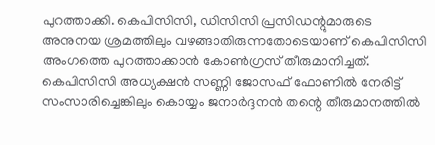പുറത്താക്കി. കെപിസിസി, ഡിസിസി പ്രസിഡന്റുമാരുടെ അനുനയ ശ്രമത്തിലും വഴങ്ങാതിരുന്നതോടെയാണ് കെപിസിസി അംഗത്തെ പുറത്താക്കാൻ കോൺഗ്രസ് തീരുമാനിച്ചത്. കെപിസിസി അധ്യക്ഷന്‍ സണ്ണി ജോസഫ് ഫോണില്‍ നേരിട്ട് സംസാരിച്ചെങ്കിലും കൊയ്യം ജനാര്‍ദ്ദനന്‍ തന്റെ തീരുമാനത്തില്‍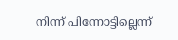നിന്ന് പിന്നോട്ടില്ലെന്ന്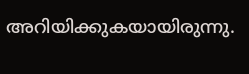അറിയിക്കുകയായിരുന്നു.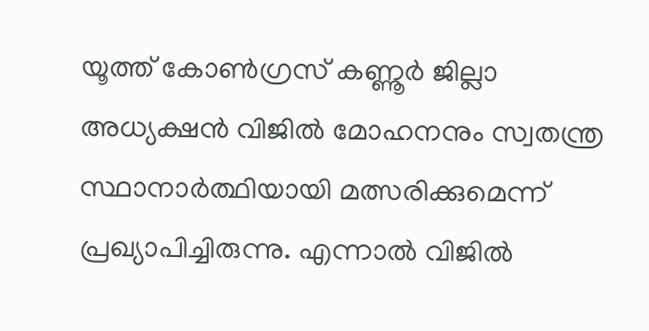യൂത്ത് കോൺഗ്രസ് കണ്ണൂർ ജില്ലാ അധ്യക്ഷൻ വിജിൽ മോഹനനും സ്വതന്ത്ര സ്ഥാനാർത്ഥിയായി മത്സരിക്കുമെന്ന് പ്രഖ്യാപിച്ചിരുന്നു. എന്നാൽ വിജിൽ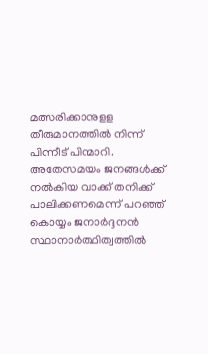മത്സരിക്കാനുളള തീരുമാനത്തില്‍ നിന്ന് പിന്നീട് പിന്മാറി. അതേസമയം ജനങ്ങള്‍ക്ക് നല്‍കിയ വാക്ക് തനിക്ക് പാലിക്കണമെന്ന് പറഞ്ഞ് കൊയ്യം ജനാർദ്ദനന്‍ സ്ഥാനാർത്ഥിത്വത്തിൽ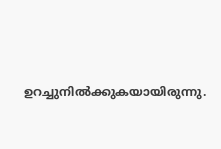ഉറച്ചുനിൽക്കുകയായിരുന്നു.